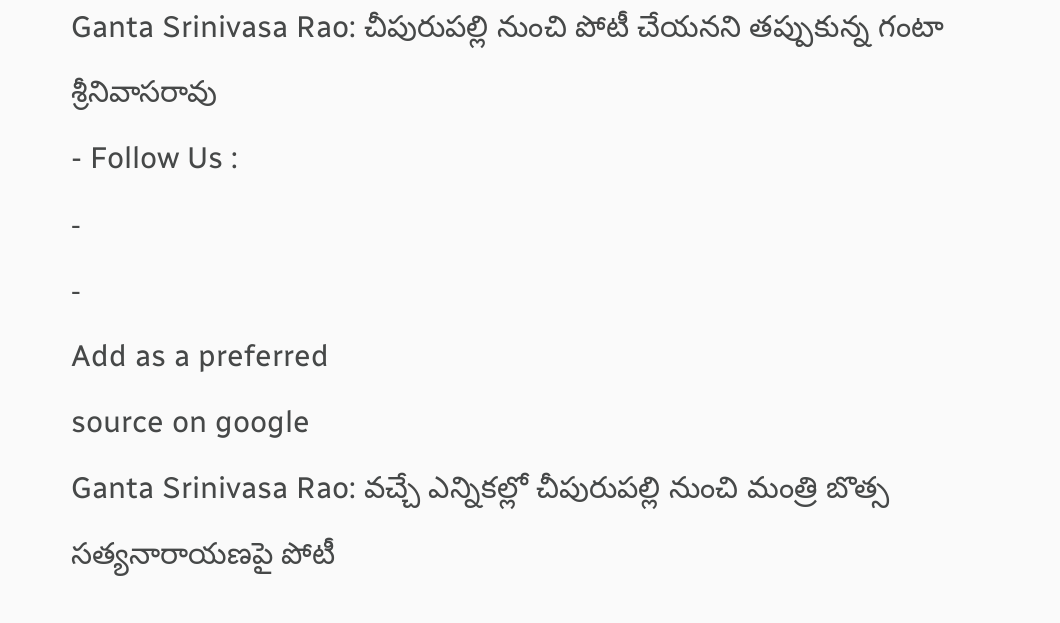Ganta Srinivasa Rao: చీపురుపల్లి నుంచి పోటీ చేయనని తప్పుకున్న గంటా శ్రీనివాసరావు
- Follow Us :
-
-
Add as a preferred
source on google
Ganta Srinivasa Rao: వచ్చే ఎన్నికల్లో చీపురుపల్లి నుంచి మంత్రి బొత్స సత్యనారాయణపై పోటీ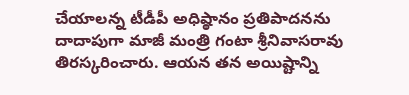చేయాలన్న టీడీపీ అధిష్ఠానం ప్రతిపాదనను దాదాపుగా మాజీ మంత్రి గంటా శ్రీనివాసరావు తిరస్కరించారు. ఆయన తన అయిష్టాన్ని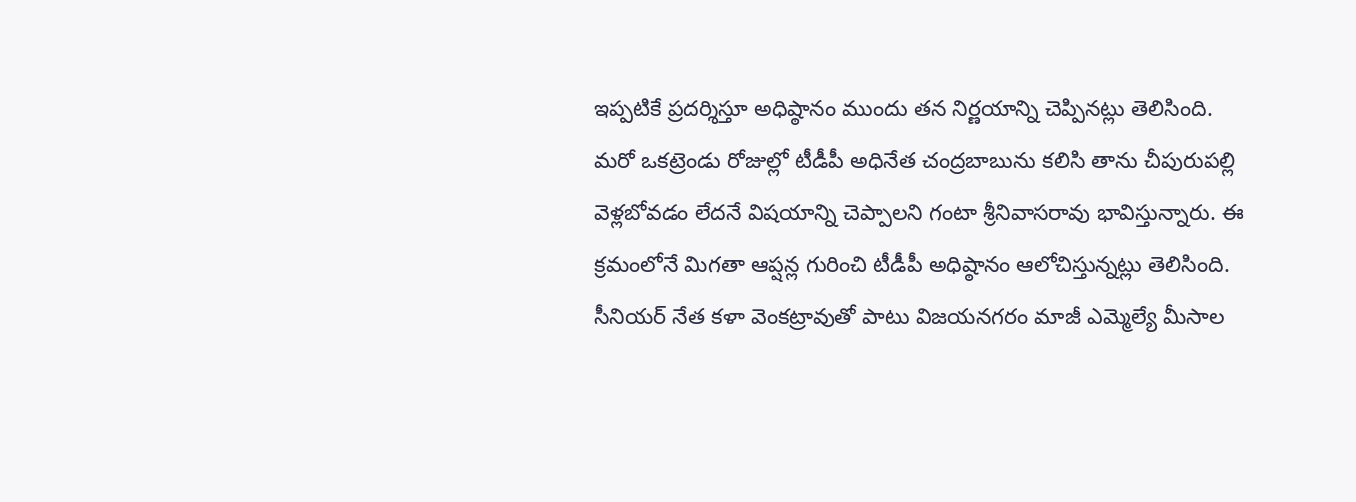ఇప్పటికే ప్రదర్శిస్తూ అధిష్ఠానం ముందు తన నిర్ణయాన్ని చెప్పినట్లు తెలిసింది. మరో ఒకట్రెండు రోజుల్లో టీడీపీ అధినేత చంద్రబాబును కలిసి తాను చీపురుపల్లి వెళ్లబోవడం లేదనే విషయాన్ని చెప్పాలని గంటా శ్రీనివాసరావు భావిస్తున్నారు. ఈ క్రమంలోనే మిగతా ఆప్షన్ల గురించి టీడీపీ అధిష్ఠానం ఆలోచిస్తున్నట్లు తెలిసింది. సీనియర్ నేత కళా వెంకట్రావుతో పాటు విజయనగరం మాజీ ఎమ్మెల్యే మీసాల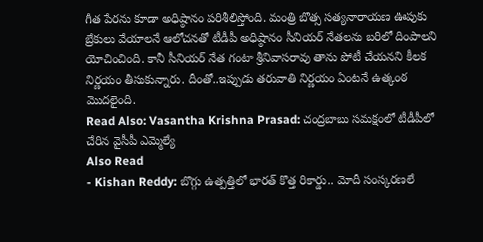గీత పేరను కూడా అధిష్ఠానం పరిశీలిస్తోంది. మంత్రి బొత్స సత్యనారాయణ ఊపుకు బ్రేకులు వేయాలనే ఆలోచనతో టీడీపీ అధిష్ఠానం సీనియర్ నేతలను బరిలో దింపాలని యోచించింది. కానీ సీనియర్ నేత గంటా శ్రీనివాసరావు తాను పోటీ చేయనని కీలక నిర్ణయం తీసుకున్నారు. దీంతో..ఇప్పుడు తరువాతి నిర్ణయం ఏంటనే ఉత్కంఠ మొదలైంది.
Read Also: Vasantha Krishna Prasad: చంద్రబాబు సమక్షంలో టీడీపీలో చేరిన వైసీపీ ఎమ్మెల్యే
Also Read
- Kishan Reddy: బొగ్గు ఉత్పత్తిలో భారత్ కొత్త రికార్డు.. మోదీ సంస్కరణలే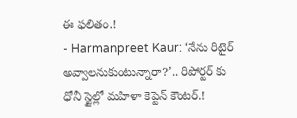ఈ ఫలితం.!
- Harmanpreet Kaur: ‘నేను రిటైర్ అవ్వాలనుకుంటున్నారా?’.. రిపోర్టర్ కు ధోనీ స్టైల్లో మహిళా కెప్టెన్ కౌంటర్.!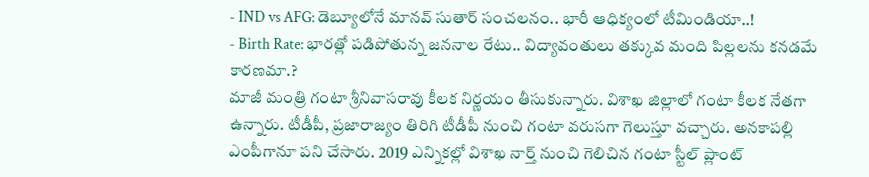- IND vs AFG: డెబ్యూలోనే మానవ్ సుతార్ సంచలనం.. భారీ ఆధిక్యంలో టీమిండియా..!
- Birth Rate: భారత్లో పడిపోతున్న జననాల రేటు.. విద్యావంతులు తక్కువ మంది పిల్లలను కనడమే కారణమా.?
మాజీ మంత్రి గంటా శ్రీనివాసరావు కీలక నిర్ణయం తీసుకున్నారు. విశాఖ జిల్లాలో గంటా కీలక నేతగా ఉన్నారు. టీడీపీ, ప్రజారాజ్యం తిరిగి టీడీపీ నుంచి గంటా వరుసగా గెలుస్తూ వచ్చారు. అనకాపల్లి ఎంపీగానూ పని చేసారు. 2019 ఎన్నికల్లో విశాఖ నార్త్ నుంచి గెలిచిన గంటా స్టీల్ ప్లాంట్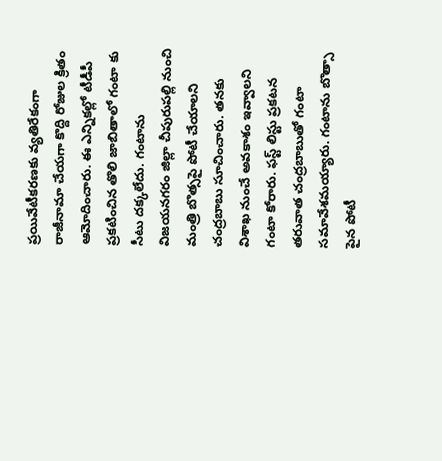ప్రయివేటీకరణకు వ్యతిరేకంగా రాజీనామా చేయగా కొద్ది రోజుల క్రితం ఆమోదించారు. ఈ ఎన్నికల్లో టీడీపీ ప్రకటించిన తొలి జాబితాలో గంటా కు సీటు దక్కలేదు. గంటాను విజయనగరం జిల్లా చీపురుపల్లి నుంచి మంత్రి బొత్సపై పోటీ చేయాలని చంద్రబాబు సూచించారు. తనకు విశాఖ నుంచే అవకాశం ఇవ్వాలని గంటా కోరారు. ఫస్ట్ లిస్టు ప్రకటన తరువాత చంద్రబాబుతో గంటా సమావేశమయ్యారు. గంటాను బొత్సా పైన పోటీ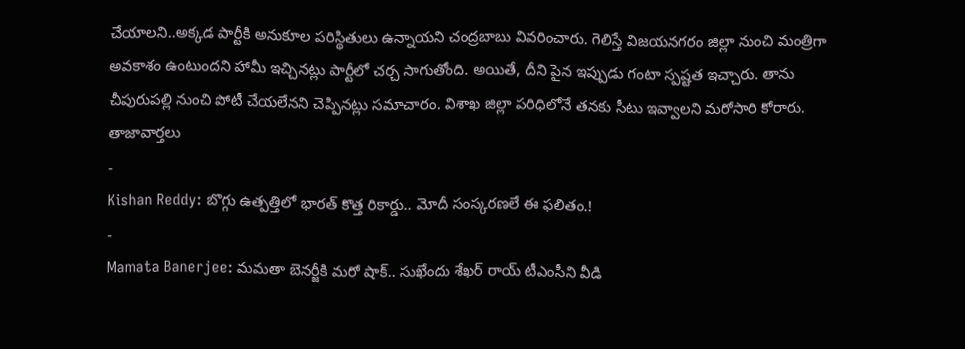చేయాలని..అక్కడ పార్టీకి అనుకూల పరిస్థితులు ఉన్నాయని చంద్రబాబు వివరించారు. గెలిస్తే విజయనగరం జిల్లా నుంచి మంత్రిగా అవకాశం ఉంటుందని హామీ ఇచ్చినట్లు పార్టీలో చర్చ సాగుతోంది. అయితే, దీని పైన ఇప్పుడు గంటా స్పష్టత ఇచ్చారు. తాను చీపురుపల్లి నుంచి పోటీ చేయలేనని చెప్పినట్లు సమాచారం. విశాఖ జిల్లా పరిధిలోనే తనకు సీటు ఇవ్వాలని మరోసారి కోరారు.
తాజావార్తలు
-
Kishan Reddy: బొగ్గు ఉత్పత్తిలో భారత్ కొత్త రికార్డు.. మోదీ సంస్కరణలే ఈ ఫలితం.!
-
Mamata Banerjee: మమతా బెనర్జీకి మరో షాక్.. సుఖేందు శేఖర్ రాయ్ టీఎంసీని వీడి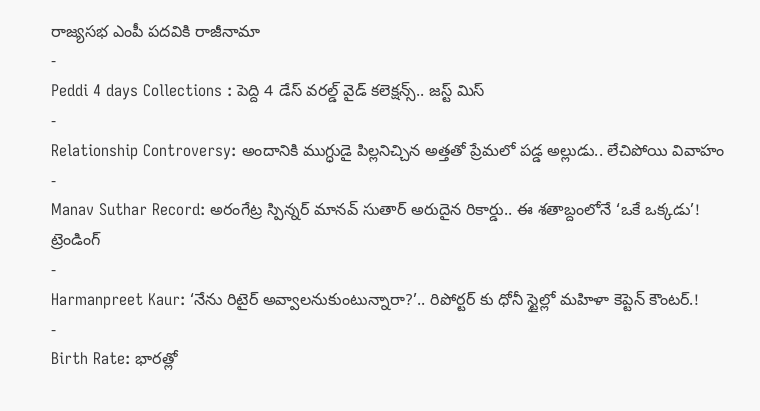రాజ్యసభ ఎంపీ పదవికి రాజీనామా
-
Peddi 4 days Collections : పెద్ది 4 డేస్ వరల్డ్ వైడ్ కలెక్షన్స్.. జస్ట్ మిస్
-
Relationship Controversy: అందానికి ముగ్ధుడై పిల్లనిచ్చిన అత్తతో ప్రేమలో పడ్డ అల్లుడు.. లేచిపోయి వివాహం
-
Manav Suthar Record: అరంగేట్ర స్పిన్నర్ మానవ్ సుతార్ అరుదైన రికార్డు.. ఈ శతాబ్దంలోనే ‘ఒకే ఒక్కడు’!
ట్రెండింగ్
-
Harmanpreet Kaur: ‘నేను రిటైర్ అవ్వాలనుకుంటున్నారా?’.. రిపోర్టర్ కు ధోనీ స్టైల్లో మహిళా కెప్టెన్ కౌంటర్.!
-
Birth Rate: భారత్లో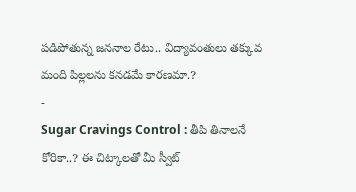పడిపోతున్న జననాల రేటు.. విద్యావంతులు తక్కువ మంది పిల్లలను కనడమే కారణమా.?
-
Sugar Cravings Control : తీపి తినాలనే కోరికా..? ఈ చిట్కాలతో మీ స్వీట్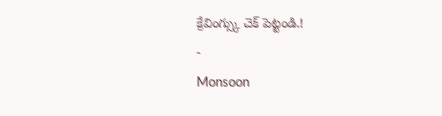క్రేవింగ్స్కు చెక్ పెట్టండి.!
-
Monsoon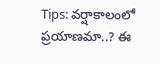Tips: వర్షాకాలంలో ప్రయాణమా..? ఈ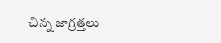చిన్న జాగ్రత్తలు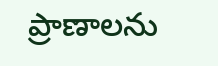ప్రాణాలను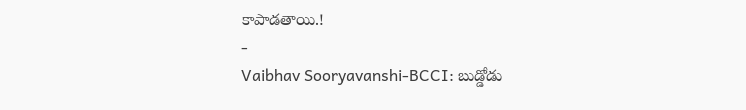కాపాడతాయి.!
-
Vaibhav Sooryavanshi-BCCI: బుడ్డోడు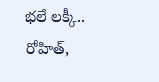భలే లక్కీ.. రోహిత్,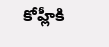కోహ్లీకి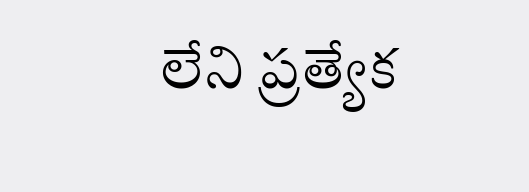లేని ప్రత్యేక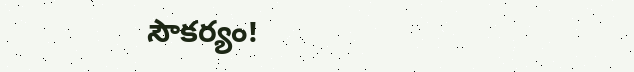సౌకర్యం!